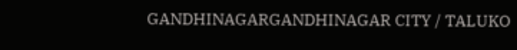GANDHINAGARGANDHINAGAR CITY / TALUKO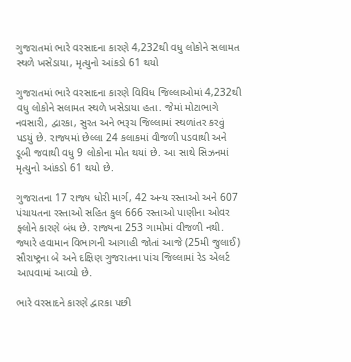ગુજરાતમાં ભારે વરસાદના કારણે 4,232થી વધુ લોકોને સલામત સ્થળે ખસેડાયા, મૃત્યુનો આંકડો 61 થયો

ગુજરાતમાં ભારે વરસાદના કારણે વિવિધ જિલ્લાઓમાં 4,232થી વધુ લોકોને સલામત સ્થળે ખસેડાયા હતા. જેમાં મોટાભાગે નવસારી, દ્વારકા, સુરત અને ભરૂચ જિલ્લામાં સ્થળાંતર કરવું પડયું છે. રાજ્યમાં છેલ્લા 24 કલાકમાં વીજળી પડવાથી અને ડૂબી જવાથી વધુ 9 લોકોના મોત થયાં છે. આ સાથે સિઝનમાં મૃત્યુનો આંકડો 61 થયો છે.

ગુજરાતના 17 રાજ્ય ધોરી માર્ગ, 42 અન્ય રસ્તાઓ અને 607 પંચાયતના રસ્તાઓ સહિત કુલ 666 રસ્તાઓ પાણીના ઓવર ફ્લોને કારણે બંધ છે. રાજ્યના 253 ગામોમાં વીજળી નથી. જ્યારે હવામાન વિભાગની આગાહી જોતાં આજે (25મી જુલાઈ) સૌરાષ્ટ્રના બે અને દક્ષિણ ગુજરાતના પાંચ જિલ્લામાં રેડ એલર્ટ આપવામાં આવ્યો છે.

ભારે વરસાદને કારણે દ્વારકા પછી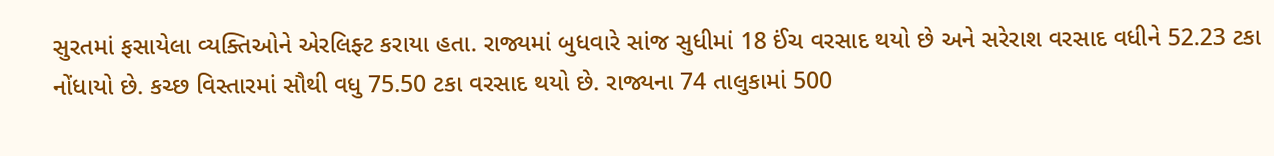સુરતમાં ફસાયેલા વ્યક્તિઓને એરલિફ્ટ કરાયા હતા. રાજ્યમાં બુધવારે સાંજ સુધીમાં 18 ઈંચ વરસાદ થયો છે અને સરેરાશ વરસાદ વધીને 52.23 ટકા નોંધાયો છે. કચ્છ વિસ્તારમાં સૌથી વધુ 75.50 ટકા વરસાદ થયો છે. રાજ્યના 74 તાલુકામાં 500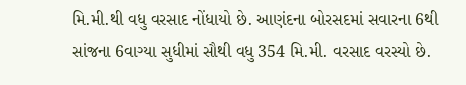મિ.મી.થી વધુ વરસાદ નોંધાયો છે. આણંદના બોરસદમાં સવારના 6થી સાંજના 6વાગ્યા સુધીમાં સૌથી વધુ 354 મિ.મી. વરસાદ વરસ્યો છે.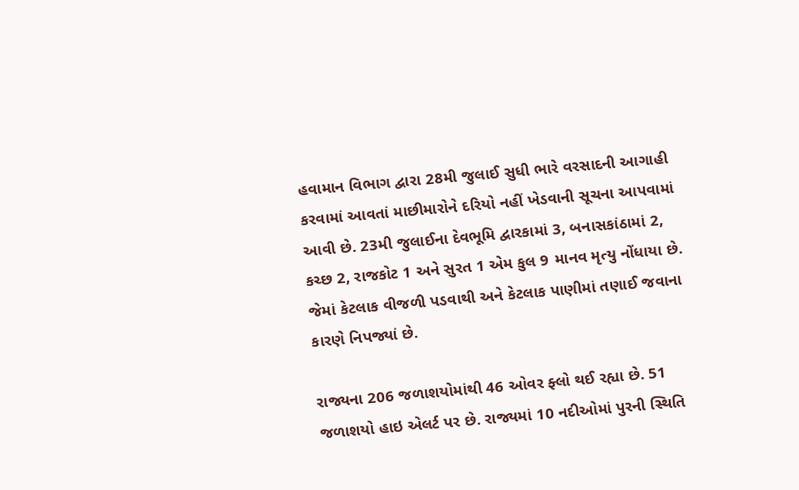હવામાન વિભાગ દ્વારા 28મી જુલાઈ સુધી ભારે વરસાદની આગાહી કરવામાં આવતાં માછીમારોને દરિયો નહીં ખેડવાની સૂચના આપવામાં આવી છે. 23મી જુલાઈના દેવભૂમિ દ્વારકામાં 3, બનાસકાંઠામાં 2, કચ્છ 2, રાજકોટ 1 અને સુરત 1 એમ કુલ 9 માનવ મૃત્યુ નોંધાયા છે. જેમાં કેટલાક વીજળી પડવાથી અને કેટલાક પાણીમાં તણાઈ જવાના કારણે નિપજ્યાં છે.

રાજ્યના 206 જળાશયોમાંથી 46 ઓવર ફ્લો થઈ રહ્યા છે. 51 જળાશયો હાઇ એલર્ટ પર છે. રાજ્યમાં 10 નદીઓમાં પુરની સ્થિતિ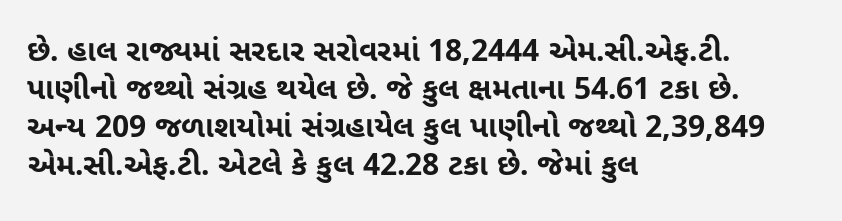છે. હાલ રાજ્યમાં સરદાર સરોવરમાં 18,2444 એમ.સી.એફ.ટી. પાણીનો જથ્થો સંગ્રહ થયેલ છે. જે કુલ ક્ષમતાના 54.61 ટકા છે. અન્ય 209 જળાશયોમાં સંગ્રહાયેલ કુલ પાણીનો જથ્થો 2,39,849 એમ.સી.એફ.ટી. એટલે કે કુલ 42.28 ટકા છે. જેમાં કુલ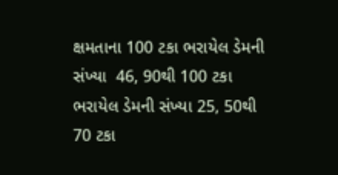ક્ષમતાના 100 ટકા ભરાયેલ ડેમની સંખ્યા  46, 90થી 100 ટકા ભરાયેલ ડેમની સંખ્યા 25, 50થી 70 ટકા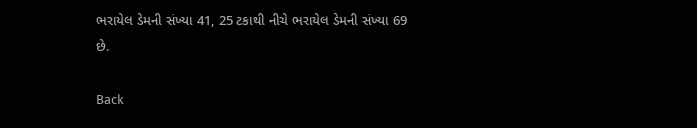ભરાયેલ ડેમની સંખ્યા 41, 25 ટકાથી નીચે ભરાયેલ ડેમની સંખ્યા 69 છે.

Back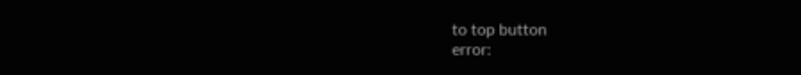to top button
error: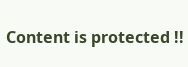Content is protected !!